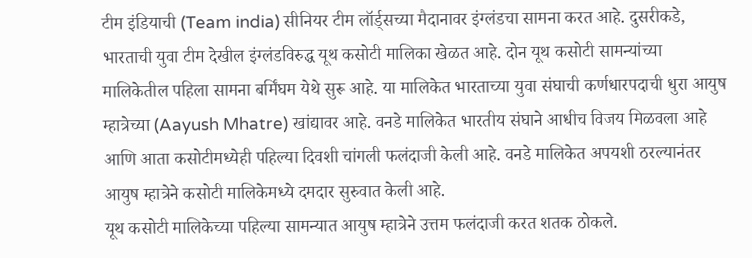टीम इंडियाची (Team india) सीनियर टीम लॉर्ड्सच्या मैदानावर इंग्लंडचा सामना करत आहे. दुसरीकडे, भारताची युवा टीम देखील इंग्लंडविरुद्ध यूथ कसोटी मालिका खेळत आहे. दोन यूथ कसोटी सामन्यांच्या मालिकेतील पहिला सामना बर्मिंघम येथे सुरू आहे. या मालिकेत भारताच्या युवा संघाची कर्णधारपदाची धुरा आयुष म्हात्रेच्या (Aayush Mhatre) खांद्यावर आहे. वनडे मालिकेत भारतीय संघाने आधीच विजय मिळवला आहे आणि आता कसोटीमध्येही पहिल्या दिवशी चांगली फलंदाजी केली आहे. वनडे मालिकेत अपयशी ठरल्यानंतर आयुष म्हात्रेने कसोटी मालिकेमध्ये दमदार सुरुवात केली आहे.
यूथ कसोटी मालिकेच्या पहिल्या सामन्यात आयुष म्हात्रेने उत्तम फलंदाजी करत शतक ठोकले.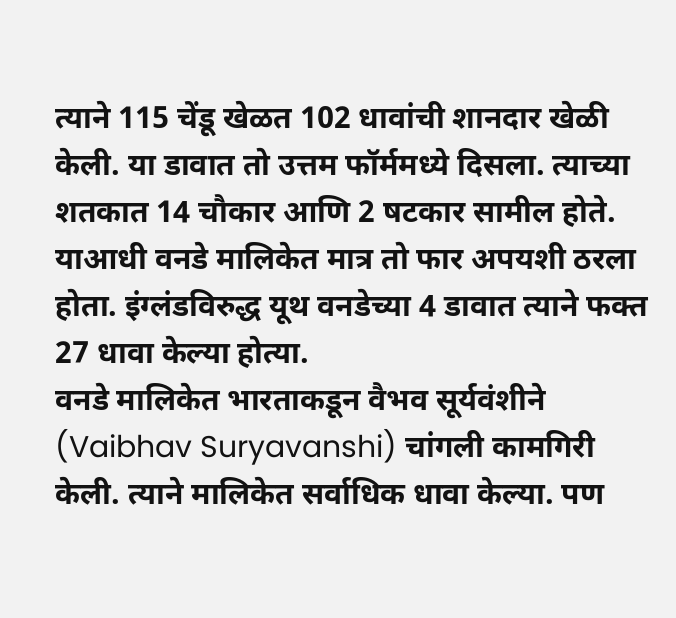त्याने 115 चेंडू खेळत 102 धावांची शानदार खेळी केली. या डावात तो उत्तम फॉर्ममध्ये दिसला. त्याच्या शतकात 14 चौकार आणि 2 षटकार सामील होते. याआधी वनडे मालिकेत मात्र तो फार अपयशी ठरला होता. इंग्लंडविरुद्ध यूथ वनडेच्या 4 डावात त्याने फक्त 27 धावा केल्या होत्या.
वनडे मालिकेत भारताकडून वैभव सूर्यवंशीने (Vaibhav Suryavanshi) चांगली कामगिरी केली. त्याने मालिकेत सर्वाधिक धावा केल्या. पण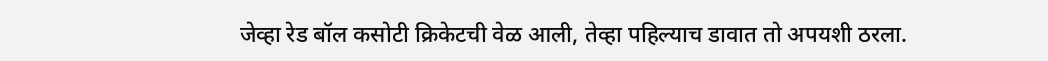जेव्हा रेड बॉल कसोटी क्रिकेटची वेळ आली, तेव्हा पहिल्याच डावात तो अपयशी ठरला.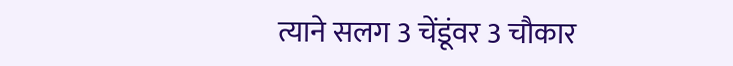त्याने सलग 3 चेंडूंवर 3 चौकार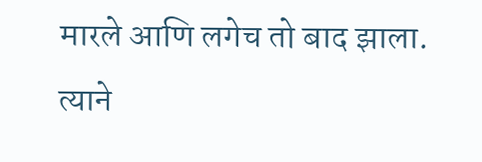मारले आणि लगेच तो बाद झाला. त्याने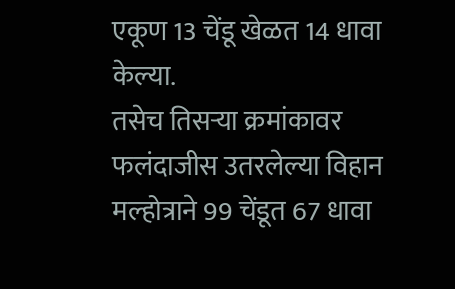एकूण 13 चेंडू खेळत 14 धावा केल्या.
तसेच तिसऱ्या क्रमांकावर फलंदाजीस उतरलेल्या विहान मल्होत्राने 99 चेंडूत 67 धावा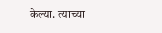केल्या. त्याच्या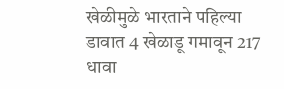खेळीमुळे भारताने पहिल्या डावात 4 खेळाडू गमावून 217 धावा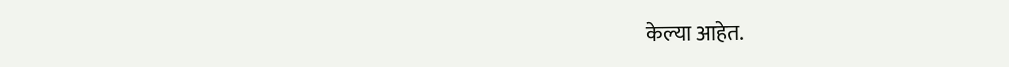केल्या आहेत.